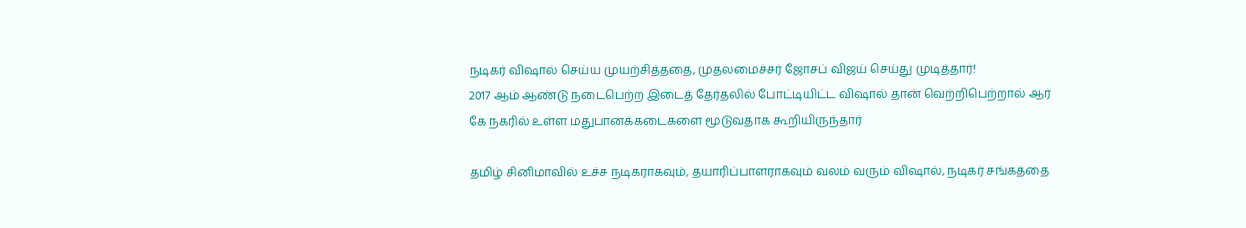நடிகர் விஷால் செய்ய முயற்சித்ததை, முதலமைச்சர் ஜோசப் விஜய் செய்து முடித்தார்!
2017 ஆம் ஆண்டு நடைபெற்ற இடைத் தேர்தலில் போட்டியிட்ட விஷால் தான் வெற்றிபெற்றால் ஆர் கே நகரில் உள்ள மதுபானக்கடைகளை மூடுவதாக கூறியிருந்தார்

தமிழ் சினிமாவில் உச்ச நடிகராகவும், தயாரிப்பாளராகவும் வலம் வரும் விஷால், நடிகர் சங்கத்தை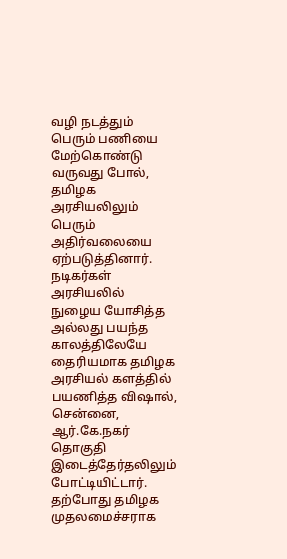வழி நடத்தும் பெரும் பணியை மேற்கொண்டு வருவது போல், தமிழக அரசியலிலும் பெரும் அதிர்வலையை ஏற்படுத்தினார். நடிகர்கள் அரசியலில் நுழைய யோசித்த அல்லது பயந்த காலத்திலேயே தைரியமாக தமிழக அரசியல் களத்தில் பயணித்த விஷால், சென்னை, ஆர்.கே.நகர் தொகுதி இடைத்தேர்தலிலும் போட்டியிட்டார்.
தற்போது தமிழக முதலமைச்சராக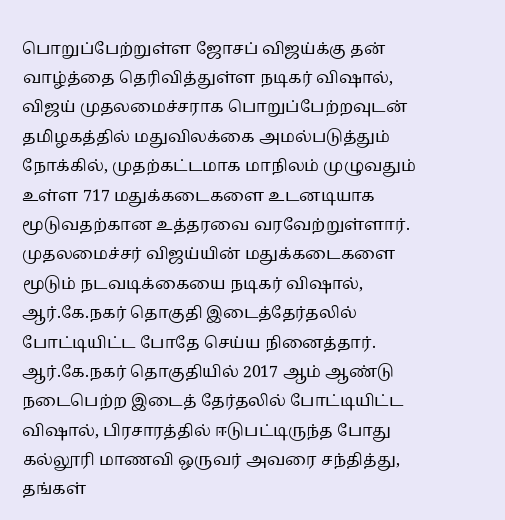பொறுப்பேற்றுள்ள ஜோசப் விஜய்க்கு தன் வாழ்த்தை தெரிவித்துள்ள நடிகர் விஷால், விஜய் முதலமைச்சராக பொறுப்பேற்றவுடன் தமிழகத்தில் மதுவிலக்கை அமல்படுத்தும் நோக்கில், முதற்கட்டமாக மாநிலம் முழுவதும் உள்ள 717 மதுக்கடைகளை உடனடியாக மூடுவதற்கான உத்தரவை வரவேற்றுள்ளார்.
முதலமைச்சர் விஜய்யின் மதுக்கடைகளை மூடும் நடவடிக்கையை நடிகர் விஷால், ஆர்.கே.நகர் தொகுதி இடைத்தேர்தலில் போட்டியிட்ட போதே செய்ய நினைத்தார். ஆர்.கே.நகர் தொகுதியில் 2017 ஆம் ஆண்டு நடைபெற்ற இடைத் தேர்தலில் போட்டியிட்ட விஷால், பிரசாரத்தில் ஈடுபட்டிருந்த போது கல்லூரி மாணவி ஒருவர் அவரை சந்தித்து, தங்கள்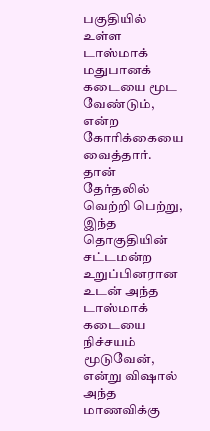பகுதியில் உள்ள டாஸ்மாக் மதுபானக் கடையை மூட வேண்டும், என்ற கோரிக்கையை வைத்தார். தான் தேர்தலில் வெற்றி பெற்று, இந்த தொகுதியின் சட்டமன்ற உறுப்பினரான உடன் அந்த டாஸ்மாக் கடையை நிச்சயம் மூடுவேன், என்று விஷால் அந்த மாணவிக்கு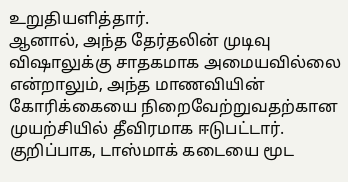உறுதியளித்தார்.
ஆனால், அந்த தேர்தலின் முடிவு விஷாலுக்கு சாதகமாக அமையவில்லை என்றாலும், அந்த மாணவியின் கோரிக்கையை நிறைவேற்றுவதற்கான முயற்சியில் தீவிரமாக ஈடுபட்டார். குறிப்பாக, டாஸ்மாக் கடையை மூட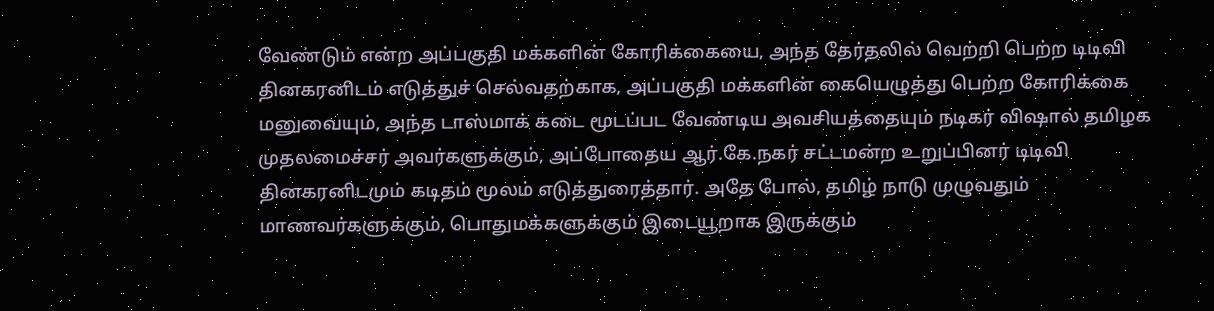வேண்டும் என்ற அப்பகுதி மக்களின் கோரிக்கையை, அந்த தேர்தலில் வெற்றி பெற்ற டிடிவி தினகரனிடம் எடுத்துச் செல்வதற்காக, அப்பகுதி மக்களின் கையெழுத்து பெற்ற கோரிக்கை மனுவையும், அந்த டாஸ்மாக் கடை மூடப்பட வேண்டிய அவசியத்தையும் நடிகர் விஷால் தமிழக முதலமைச்சர் அவர்களுக்கும், அப்போதைய ஆர்.கே.நகர் சட்டமன்ற உறுப்பினர் டிடிவி தினகரனிடமும் கடிதம் மூலம் எடுத்துரைத்தார். அதே போல், தமிழ் நாடு முழுவதும் மாணவர்களுக்கும், பொதுமக்களுக்கும் இடையூறாக இருக்கும்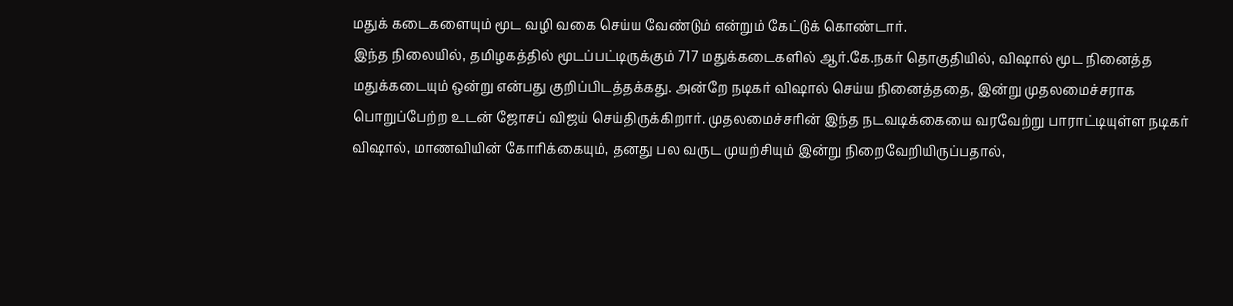மதுக் கடைகளையும் மூட வழி வகை செய்ய வேண்டும் என்றும் கேட்டுக் கொண்டார்.
இந்த நிலையில், தமிழகத்தில் மூடப்பட்டிருக்கும் 717 மதுக்கடைகளில் ஆர்.கே.நகர் தொகுதியில், விஷால் மூட நினைத்த மதுக்கடையும் ஒன்று என்பது குறிப்பிடத்தக்கது. அன்றே நடிகர் விஷால் செய்ய நினைத்ததை, இன்று முதலமைச்சராக பொறுப்பேற்ற உடன் ஜோசப் விஜய் செய்திருக்கிறார். முதலமைச்சரின் இந்த நடவடிக்கையை வரவேற்று பாராட்டியுள்ள நடிகர் விஷால், மாணவியின் கோரிக்கையும், தனது பல வருட முயற்சியும் இன்று நிறைவேறியிருப்பதால்,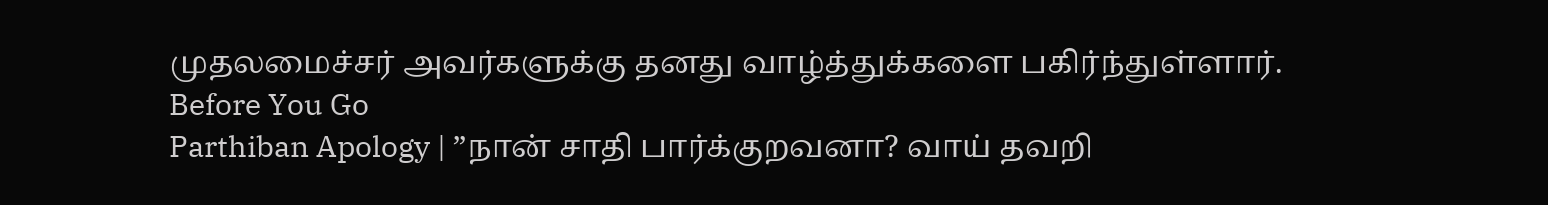முதலமைச்சர் அவர்களுக்கு தனது வாழ்த்துக்களை பகிர்ந்துள்ளார்.
Before You Go
Parthiban Apology | ”நான் சாதி பார்க்குறவனா? வாய் தவறி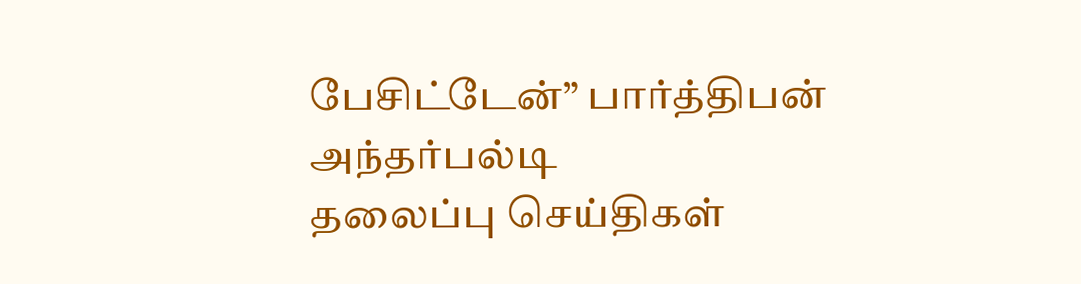பேசிட்டேன்” பார்த்திபன் அந்தர்பல்டி
தலைப்பு செய்திகள்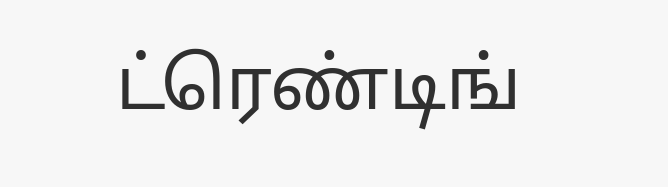ட்ரெண்டிங்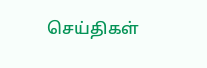செய்திகள்